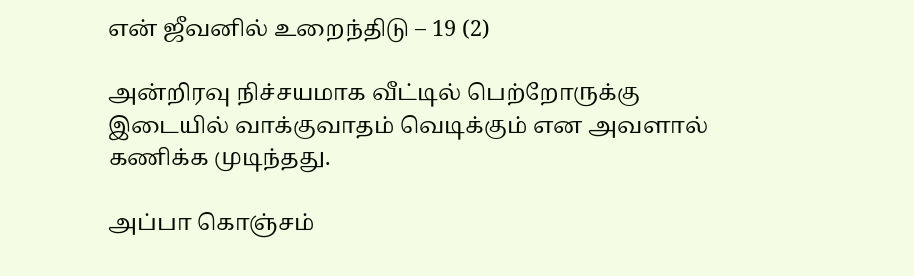என் ஜீவனில் உறைந்திடு – 19 (2)

அன்றிரவு நிச்சயமாக வீட்டில் பெற்றோருக்கு இடையில் வாக்குவாதம் வெடிக்கும் என அவளால் கணிக்க முடிந்தது.

அப்பா கொஞ்சம்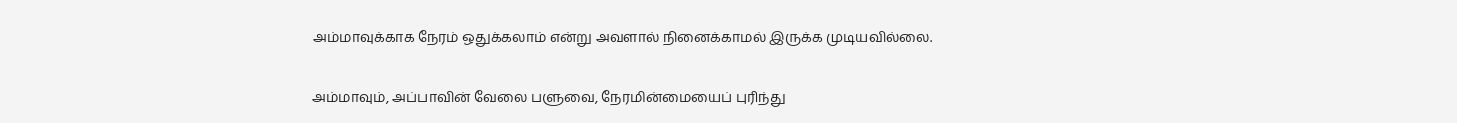அம்மாவுக்காக நேரம் ஒதுக்கலாம் என்று அவளால் நினைக்காமல் இருக்க முடியவில்லை.

அம்மாவும், அப்பாவின் வேலை பளுவை, நேரமின்மையைப் புரிந்து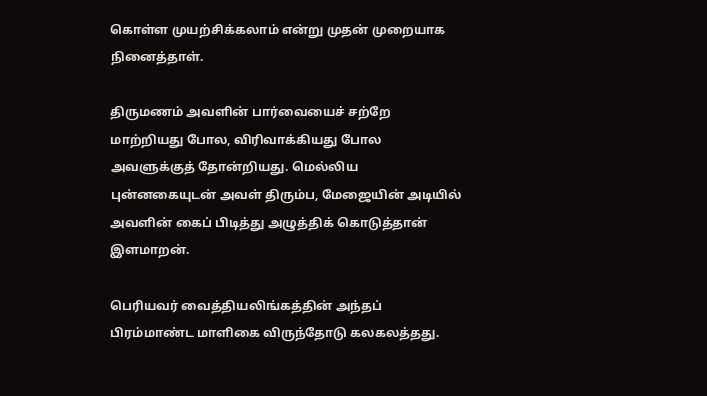கொள்ள முயற்சிக்கலாம் என்று முதன் முறையாக நினைத்தாள்.

திருமணம் அவளின் பார்வையைச் சற்றே மாற்றியது போல, விரிவாக்கியது போல அவளுக்குத் தோன்றியது. மெல்லிய புன்னகையுடன் அவள் திரும்ப, மேஜையின் அடியில் அவளின் கைப் பிடித்து அழுத்திக் கொடுத்தான் இளமாறன்.

பெரியவர் வைத்தியலிங்கத்தின் அந்தப் பிரம்மாண்ட மாளிகை விருந்தோடு கலகலத்தது.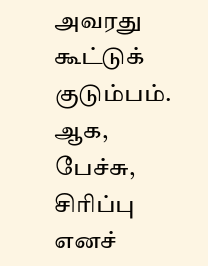அவரது கூட்டுக் குடும்பம். ஆக, பேச்சு, சிரிப்பு எனச்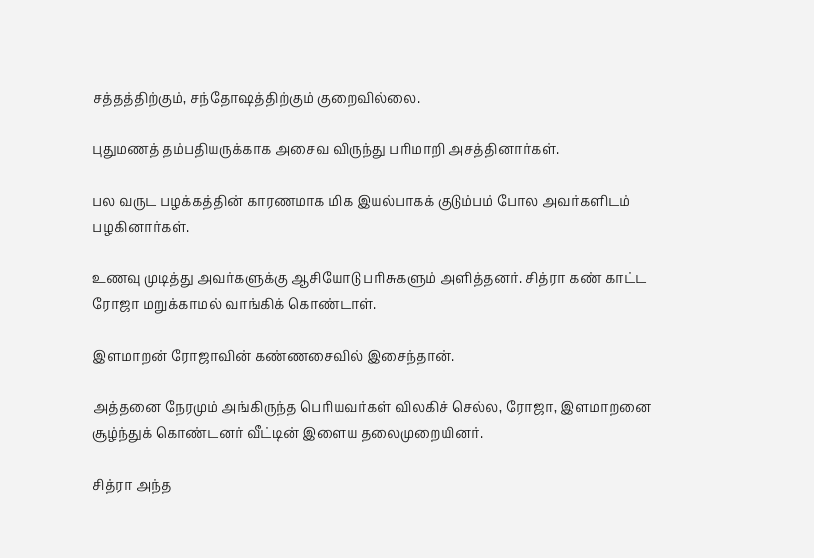சத்தத்திற்கும், சந்தோஷத்திற்கும் குறைவில்லை.

புதுமணத் தம்பதியருக்காக அசைவ விருந்து பரிமாறி அசத்தினார்கள்.

பல வருட பழக்கத்தின் காரணமாக மிக இயல்பாகக் குடும்பம் போல அவர்களிடம் பழகினார்கள்.

உணவு முடித்து அவர்களுக்கு ஆசியோடு பரிசுகளும் அளித்தனர். சித்ரா கண் காட்ட ரோஜா மறுக்காமல் வாங்கிக் கொண்டாள்.

இளமாறன் ரோஜாவின் கண்ணசைவில் இசைந்தான்.

அத்தனை நேரமும் அங்கிருந்த பெரியவர்கள் விலகிச் செல்ல, ரோஜா, இளமாறனை சூழ்ந்துக் கொண்டனர் வீட்டின் இளைய தலைமுறையினர்.

சித்ரா அந்த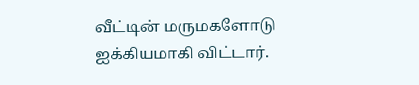வீட்டின் மருமகளோடு ஐக்கியமாகி விட்டார்.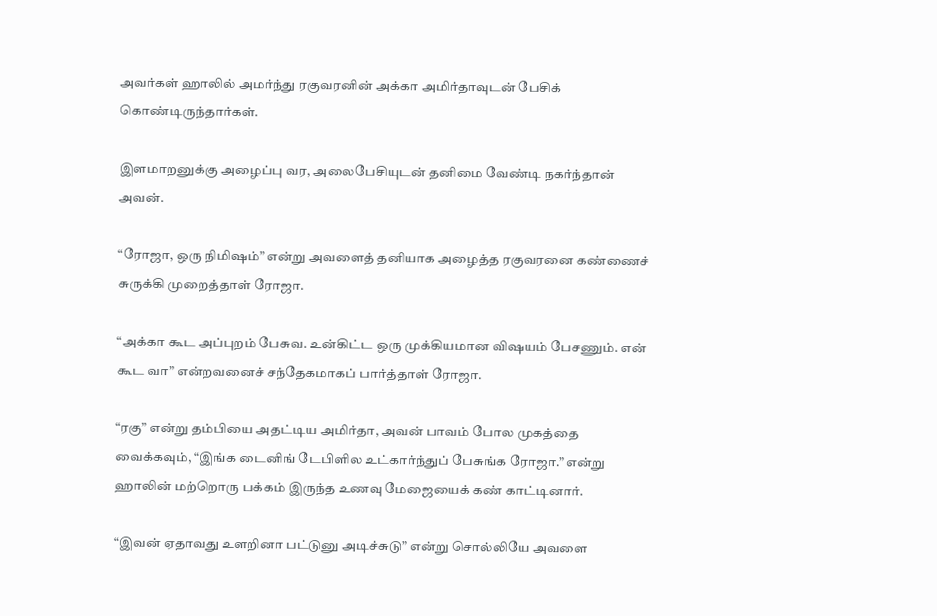அவர்கள் ஹாலில் அமர்ந்து ரகுவரனின் அக்கா அமிர்தாவுடன் பேசிக் கொண்டிருந்தார்கள்.

இளமாறனுக்கு அழைப்பு வர, அலைபேசியுடன் தனிமை வேண்டி நகர்ந்தான் அவன்.

“ரோஜா, ஒரு நிமிஷம்” என்று அவளைத் தனியாக அழைத்த ரகுவரனை கண்ணைச் சுருக்கி முறைத்தாள் ரோஜா.

“அக்கா கூட அப்புறம் பேசுவ. உன்கிட்ட ஒரு முக்கியமான விஷயம் பேசணும். என் கூட வா” என்றவனைச் சந்தேகமாகப் பார்த்தாள் ரோஜா.

“ரகு” என்று தம்பியை அதட்டிய அமிர்தா, அவன் பாவம் போல முகத்தை வைக்கவும், “இங்க டைனிங் டேபிளில உட்கார்ந்துப் பேசுங்க ரோஜா.” என்று ஹாலின் மற்றொரு பக்கம் இருந்த உணவு மேஜையைக் கண் காட்டினார்.

“இவன் ஏதாவது உளறினா பட்டுனு அடிச்சுடு” என்று சொல்லியே அவளை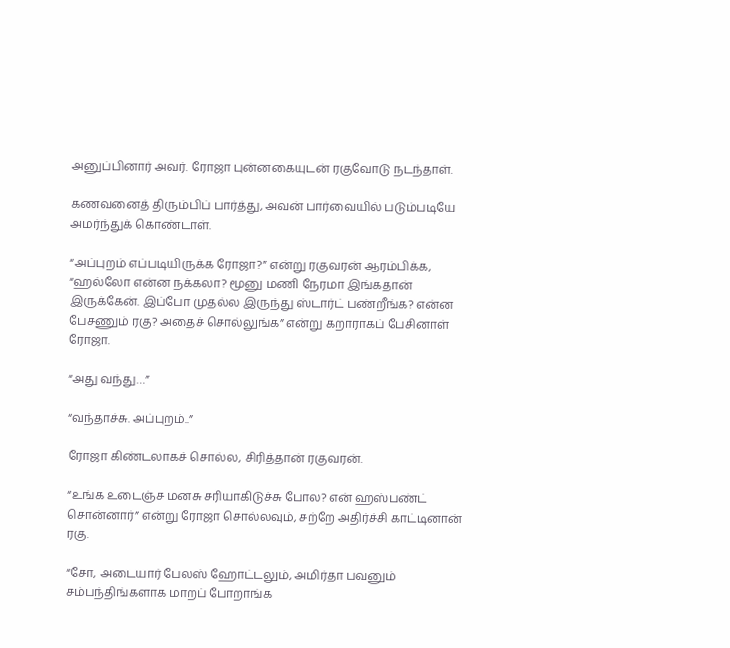அனுப்பினார் அவர். ரோஜா புன்னகையுடன் ரகுவோடு நடந்தாள்.

கணவனைத் திரும்பிப் பார்த்து, அவன் பார்வையில் படும்படியே அமர்ந்துக் கொண்டாள்.

“அப்புறம் எப்படியிருக்க ரோஜா?” என்று ரகுவரன் ஆரம்பிக்க, “ஹல்லோ என்ன நக்கலா? மூனு மணி நேரமா இங்கதான் இருக்கேன். இப்போ முதல்ல இருந்து ஸ்டார்ட் பண்றீங்க? என்ன பேசணும் ரகு? அதைச் சொல்லுங்க” என்று கறாராகப் பேசினாள் ரோஜா.

“அது வந்து…”

“வந்தாச்சு. அப்புறம்..”

ரோஜா கிண்டலாகச் சொல்ல, சிரித்தான் ரகுவரன்.

“உங்க உடைஞ்ச மனசு சரியாகிடுச்சு போல? என் ஹஸ்பண்ட் சொன்னார்” என்று ரோஜா சொல்லவும், சற்றே அதிர்ச்சி காட்டினான் ரகு.

“சோ, அடையார் பேலஸ் ஹோட்டலும், அமிர்தா பவனும் சம்பந்திங்களாக மாறப் போறாங்க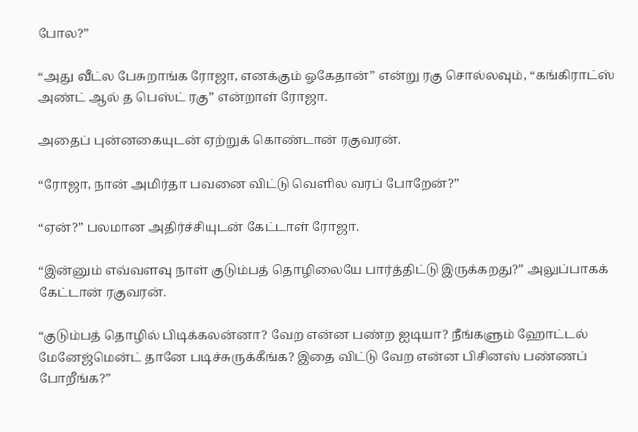போல?”

“அது வீட்ல பேசுறாங்க ரோஜா‌, எனக்கும் ஓகேதான்” என்று ரகு சொல்லவும், “கங்கிராட்ஸ் அண்ட் ஆல் த பெஸ்ட் ரகு” என்றாள் ரோஜா.

அதைப் புன்னகையுடன் ஏற்றுக் கொண்டான் ரகுவரன்.

“ரோஜா, நான் அமிர்தா பவனை விட்டு வெளில வரப் போறேன்?”

“ஏன்?” பலமான அதிர்ச்சியுடன் கேட்டாள் ரோஜா.

“இன்னும் எவ்வளவு நாள் குடும்பத் தொழிலையே பார்த்திட்டு இருக்கறது?” அலுப்பாகக் கேட்டான் ரகுவரன்.

“குடும்பத் தொழில் பிடிக்கலன்னா? வேற என்ன பண்ற ஐடியா? நீங்களும் ஹோட்டல் மேனேஜ்மென்ட் தானே படிச்சுருக்கீங்க? இதை விட்டு வேற என்ன பிசினஸ் பண்ணப் போறீங்க?”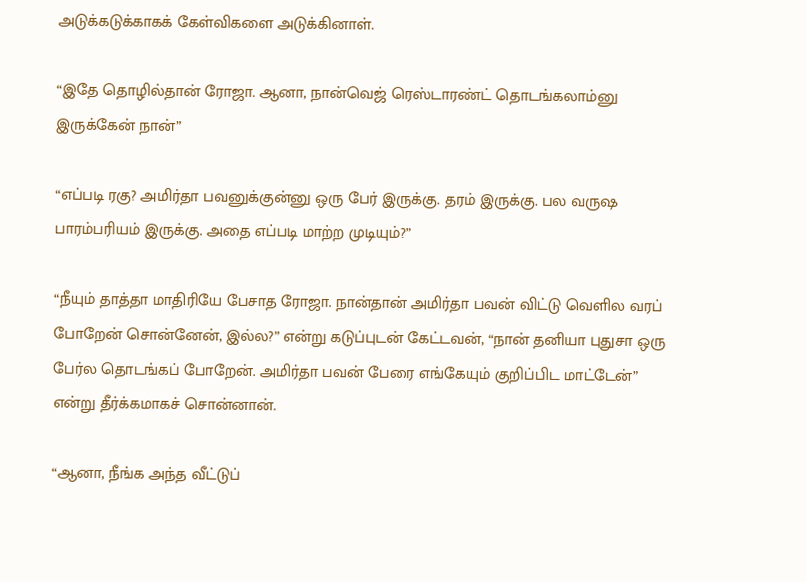அடுக்கடுக்காகக் கேள்விகளை அடுக்கினாள்.

“இதே தொழில்தான் ரோஜா. ஆனா, நான்வெஜ் ரெஸ்டாரண்ட் தொடங்கலாம்னு இருக்கேன் நான்”

“எப்படி ரகு? அமிர்தா பவனுக்குன்னு ஒரு பேர் இருக்கு. தரம் இருக்கு. பல வருஷ பாரம்பரியம் இருக்கு. அதை எப்படி மாற்ற முடியும்?”

“நீயும் தாத்தா மாதிரியே பேசாத ரோஜா. நான்தான் அமிர்தா பவன் விட்டு வெளில வரப் போறேன் சொன்னேன், இல்ல?” என்று கடுப்புடன் கேட்டவன், “நான் தனியா புதுசா ஒரு பேர்ல தொடங்கப் போறேன். அமிர்தா பவன் பேரை எங்கேயும் குறிப்பிட மாட்டேன்” என்று தீர்க்கமாகச் சொன்னான்.

“ஆனா, நீங்க அந்த வீட்டுப்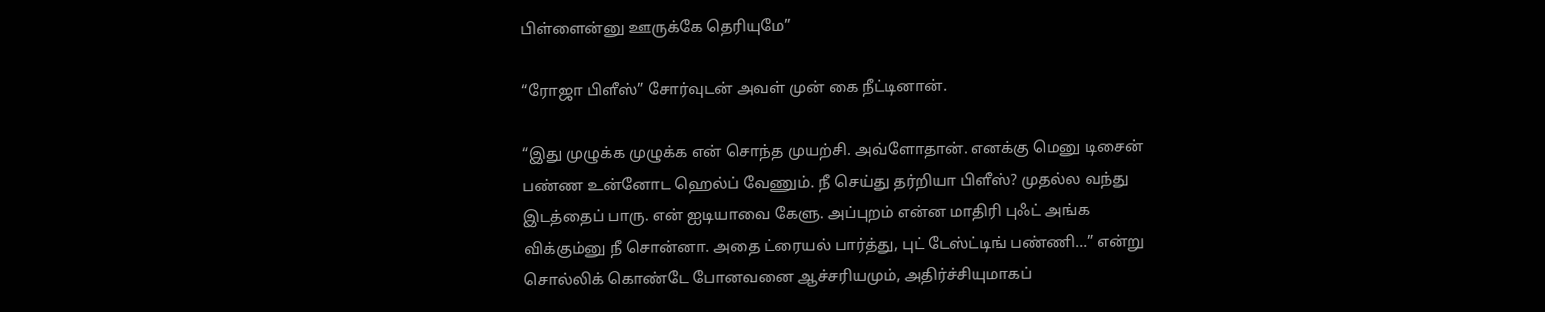பிள்ளைன்னு ஊருக்கே தெரியுமே”

“ரோஜா பிளீஸ்” சோர்வுடன் அவள் முன் கை நீட்டினான்.

“இது முழுக்க முழுக்க என் சொந்த முயற்சி. அவ்ளோதான். எனக்கு மெனு டிசைன் பண்ண உன்னோட ஹெல்ப் வேணும். நீ செய்து தர்றியா பிளீஸ்? முதல்ல வந்து இடத்தைப் பாரு. என் ஐடியாவை கேளு. அப்புறம் என்ன மாதிரி புஃட் அங்க விக்கும்னு நீ சொன்னா. அதை ட்ரையல் பார்த்து, புட் டேஸ்ட்டிங் பண்ணி…” என்று சொல்லிக் கொண்டே போனவனை ஆச்சரியமும், அதிர்ச்சியுமாகப்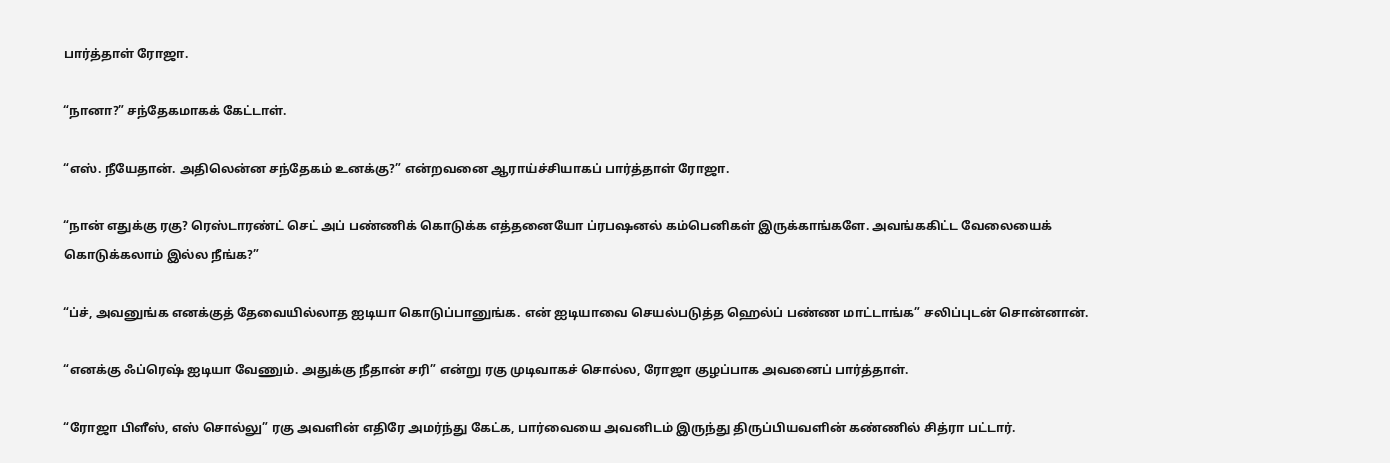பார்த்தாள் ரோஜா.

“நானா?” சந்தேகமாகக் கேட்டாள்.

“எஸ். நீயேதான். அதிலென்ன சந்தேகம் உனக்கு?” என்றவனை ஆராய்ச்சியாகப் பார்த்தாள் ரோஜா.

“நான் எதுக்கு ரகு? ரெஸ்டாரண்ட் செட் அப் பண்ணிக் கொடுக்க எத்தனையோ ப்ரபஷனல் கம்பெனிகள் இருக்காங்களே. அவங்ககிட்ட வேலையைக் கொடுக்கலாம் இல்ல நீங்க?”

“ப்ச், அவனுங்க எனக்குத் தேவையில்லாத ஐடியா கொடுப்பானுங்க. என் ஐடியாவை செயல்படுத்த ஹெல்ப் பண்ண மாட்டாங்க” சலிப்புடன் சொன்னான்.

“எனக்கு ஃப்ரெஷ் ஐடியா வேணும். அதுக்கு நீதான் சரி” என்று ரகு முடிவாகச் சொல்ல, ரோஜா குழப்பாக அவனைப் பார்த்தாள்.

“ரோஜா பிளீஸ், எஸ் சொல்லு” ரகு அவளின் எதிரே அமர்ந்து கேட்க, பார்வையை அவனிடம் இருந்து திருப்பியவளின் கண்ணில் சித்ரா பட்டார்.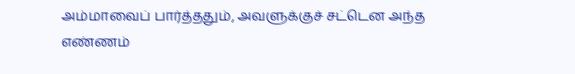அம்மாவைப் பார்த்ததும், அவளுக்குச் சட்டென அந்த எண்ணம்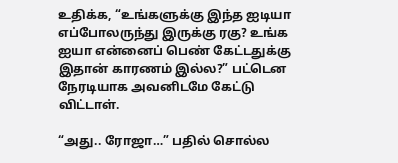உதிக்க, “உங்களுக்கு இந்த ஐடியா எப்போலருந்து இருக்கு ரகு? உங்க ஐயா என்னைப் பெண் கேட்டதுக்கு இதான் காரணம் இல்ல?” பட்டென நேரடியாக அவனிடமே கேட்டு விட்டாள்.

“அது.. ரோஜா…” பதில் சொல்ல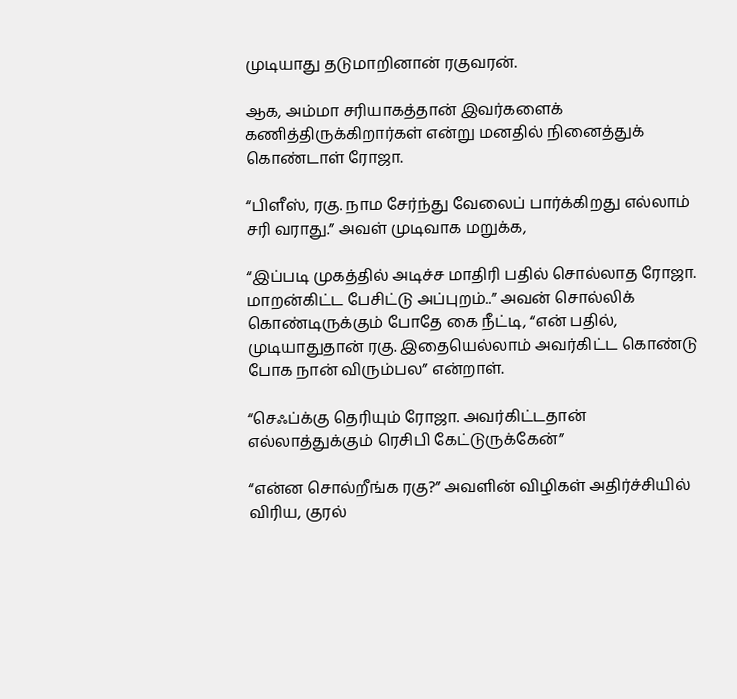முடியாது தடுமாறினான் ரகுவரன்.

ஆக, அம்மா சரியாகத்தான் இவர்களைக் கணித்திருக்கிறார்கள் என்று மனதில் நினைத்துக் கொண்டாள் ரோஜா.

“பிளீஸ், ரகு. நாம சேர்ந்து வேலைப் பார்க்கிறது எல்லாம் சரி வராது.” அவள் முடிவாக மறுக்க,

“இப்படி முகத்தில் அடிச்ச மாதிரி பதில் சொல்லாத ரோஜா. மாறன்கிட்ட பேசிட்டு அப்புறம்..” அவன் சொல்லிக் கொண்டிருக்கும் போதே கை நீட்டி, “என் பதில், முடியாதுதான் ரகு. இதையெல்லாம் அவர்கிட்ட கொண்டு போக நான் விரும்பல” என்றாள்.

“செஃப்க்கு தெரியும் ரோஜா. அவர்கிட்டதான் எல்லாத்துக்கும் ரெசிபி கேட்டுருக்கேன்”

“என்ன சொல்றீங்க ரகு?” அவளின் விழிகள் அதிர்ச்சியில் விரிய, குரல்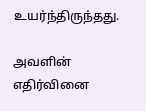உயர்ந்திருந்தது.

அவளின் எதிர்வினை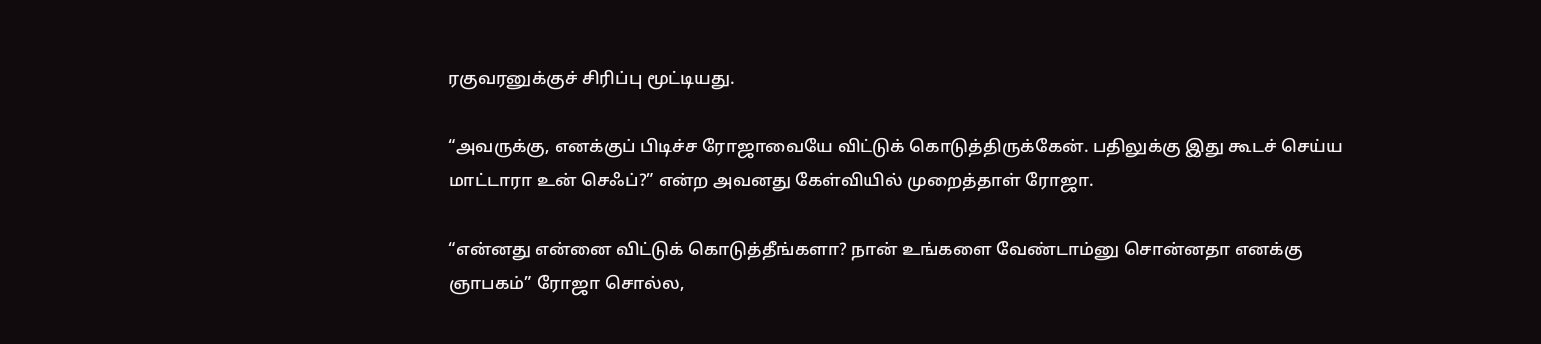ரகுவரனுக்குச் சிரிப்பு மூட்டியது.

“அவருக்கு, எனக்குப் பிடிச்ச ரோஜாவையே விட்டுக் கொடுத்திருக்கேன். பதிலுக்கு இது கூடச் செய்ய மாட்டாரா உன் செஃப்?” என்ற அவனது கேள்வியில் முறைத்தாள் ரோஜா.

“என்னது என்னை விட்டுக் கொடுத்தீங்களா? நான் உங்களை வேண்டாம்னு சொன்னதா எனக்கு ஞாபகம்” ரோஜா சொல்ல,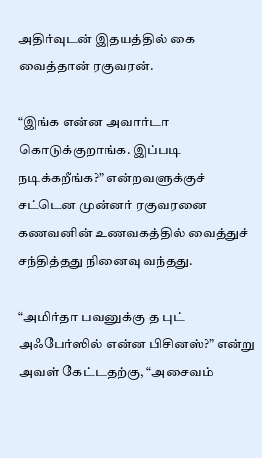அதிர்வுடன் இதயத்தில் கை வைத்தான் ரகுவரன்.

“இங்க என்ன அவார்டா கொடுக்குறாங்க. இப்படி நடிக்கறீங்க?” என்றவளுக்குச் சட்டென முன்னர் ரகுவரனை கணவனின் உணவகத்தில் வைத்துச் சந்தித்தது நினைவு வந்தது.

“அமிர்தா பவனுக்கு த புட் அஃபேர்ஸில் என்ன பிசினஸ்?” என்று அவள் கேட்டதற்கு, “அசைவம்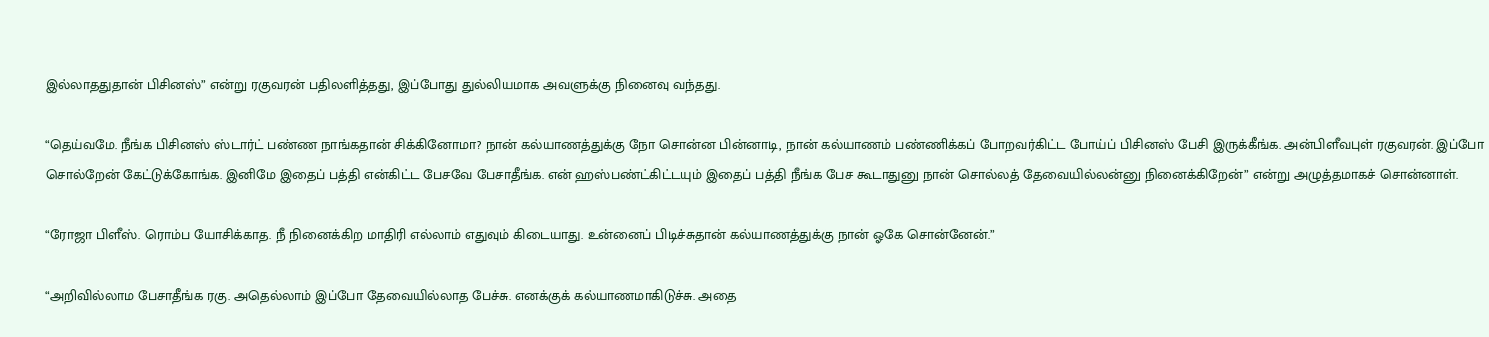இல்லாததுதான் பிசினஸ்” என்று ரகுவரன் பதிலளித்தது, இப்போது துல்லியமாக அவளுக்கு நினைவு வந்தது.

“தெய்வமே. நீங்க பிசினஸ் ஸ்டார்ட் பண்ண நாங்கதான் சிக்கினோமா? நான் கல்யாணத்துக்கு நோ சொன்ன பின்னாடி, நான் கல்யாணம் பண்ணிக்கப் போறவர்கிட்ட போய்ப் பிசினஸ் பேசி இருக்கீங்க. அன்பிளீவபுள் ரகுவரன். இப்போ சொல்றேன் கேட்டுக்கோங்க. இனிமே இதைப் பத்தி என்கிட்ட பேசவே பேசாதீங்க. என் ஹஸ்பண்ட்கிட்டயும் இதைப் பத்தி நீங்க பேச கூடாதுனு நான் சொல்லத் தேவையில்லன்னு நினைக்கிறேன்” என்று அழுத்தமாகச் சொன்னாள்.

“ரோஜா பிளீஸ். ரொம்ப யோசிக்காத. நீ நினைக்கிற மாதிரி எல்லாம் எதுவும் கிடையாது. உன்னைப் பிடிச்சுதான் கல்யாணத்துக்கு நான் ஓகே சொன்னேன்.”

“அறிவில்லாம பேசாதீங்க ரகு. அதெல்லாம் இப்போ தேவையில்லாத பேச்சு. எனக்குக் கல்யாணமாகிடுச்சு. அதை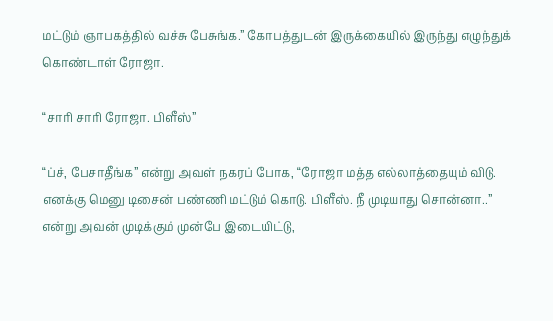மட்டும் ஞாபகத்தில் வச்சு பேசுங்க.” கோபத்துடன் இருக்கையில் இருந்து எழுந்துக் கொண்டாள் ரோஜா.

“சாரி சாரி ரோஜா. பிளீஸ்”

“ப்ச், பேசாதீங்க” என்று அவள் நகரப் போக, “ரோஜா மத்த எல்லாத்தையும் விடு. எனக்கு மெனு டிசைன் பண்ணி மட்டும் கொடு. பிளீஸ். நீ முடியாது சொன்னா..” என்று அவன் முடிக்கும் முன்பே இடையிட்டு,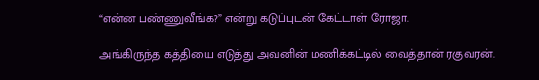“என்ன பண்ணுவீங்க?” என்று கடுப்புடன் கேட்டாள் ரோஜா.

அங்கிருந்த கத்தியை எடுத்து அவனின் மணிக்கட்டில் வைத்தான் ரகுவரன்.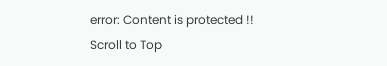error: Content is protected !!
Scroll to Top